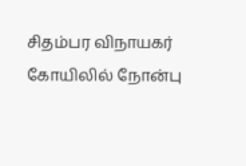சிதம்பர விநாயகர் கோயிலில் நோன்பு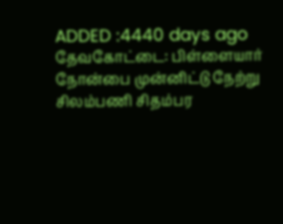ADDED :4440 days ago
தேவகோட்டை: பிள்ளையார் நோன்பை முன்னிட்டு நேற்று சிலம்பணி சிதம்பர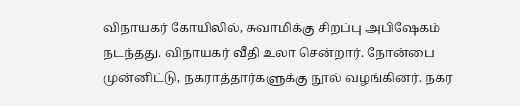விநாயகர் கோயிலில், சுவாமிக்கு சிறப்பு அபிஷேகம் நடந்தது. விநாயகர் வீதி உலா சென்றார். நோன்பை முன்னிட்டு, நகராத்தார்களுக்கு நூல் வழங்கினர். நகர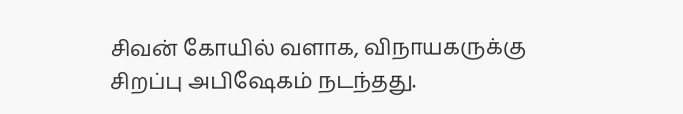சிவன் கோயில் வளாக, விநாயகருக்கு சிறப்பு அபிஷேகம் நடந்தது.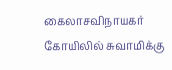கைலாசவிநாயகர் கோயிலில் சுவாமிக்கு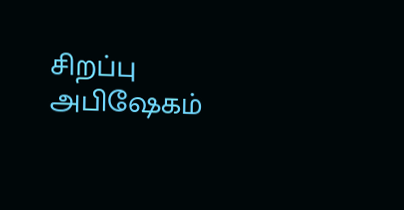சிறப்பு அபிஷேகம்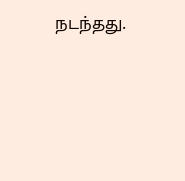நடந்தது.